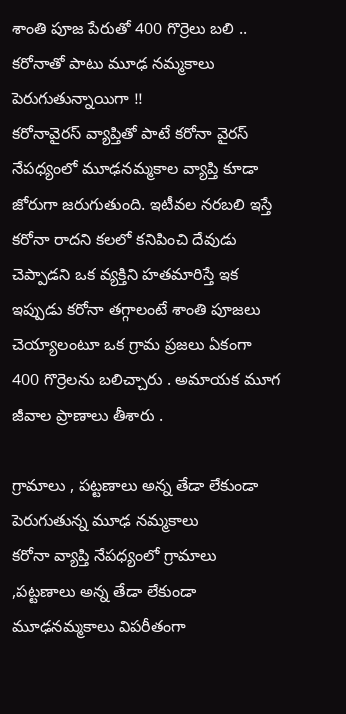శాంతి పూజ పేరుతో 400 గొర్రెలు బలి .. కరోనాతో పాటు మూఢ నమ్మకాలు పెరుగుతున్నాయిగా !!
కరోనావైరస్ వ్యాప్తితో పాటే కరోనా వైరస్ నేపధ్యంలో మూఢనమ్మకాల వ్యాప్తి కూడా జోరుగా జరుగుతుంది. ఇటీవల నరబలి ఇస్తే కరోనా రాదని కలలో కనిపించి దేవుడు చెప్పాడని ఒక వ్యక్తిని హతమారిస్తే ఇక ఇప్పుడు కరోనా తగ్గాలంటే శాంతి పూజలు చెయ్యాలంటూ ఒక గ్రామ ప్రజలు ఏకంగా 400 గొర్రెలను బలిచ్చారు . అమాయక మూగ జీవాల ప్రాణాలు తీశారు .

గ్రామాలు , పట్టణాలు అన్న తేడా లేకుండా పెరుగుతున్న మూఢ నమ్మకాలు
కరోనా వ్యాప్తి నేపధ్యంలో గ్రామాలు ,పట్టణాలు అన్న తేడా లేకుండా మూఢనమ్మకాలు విపరీతంగా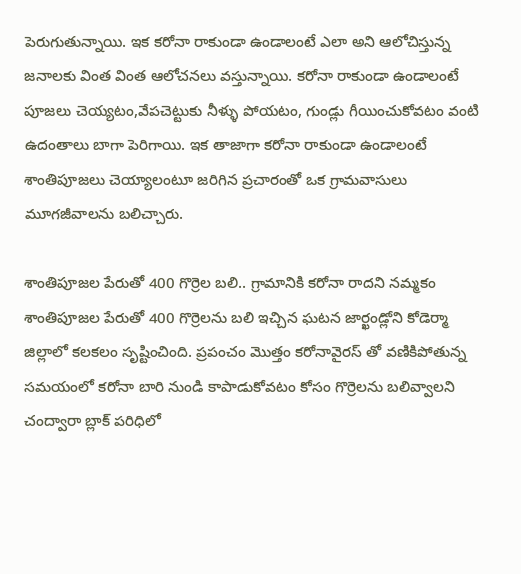పెరుగుతున్నాయి. ఇక కరోనా రాకుండా ఉండాలంటే ఎలా అని ఆలోచిస్తున్న జనాలకు వింత వింత ఆలోచనలు వస్తున్నాయి. కరోనా రాకుండా ఉండాలంటే పూజలు చెయ్యటం,వేపచెట్టుకు నీళ్ళు పోయటం, గుండ్లు గీయించుకోవటం వంటి ఉదంతాలు బాగా పెరిగాయి. ఇక తాజాగా కరోనా రాకుండా ఉండాలంటే శాంతిపూజలు చెయ్యాలంటూ జరిగిన ప్రచారంతో ఒక గ్రామవాసులు మూగజీవాలను బలిచ్చారు.

శాంతిపూజల పేరుతో 400 గొర్రెల బలి.. గ్రామానికి కరోనా రాదని నమ్మకం
శాంతిపూజల పేరుతో 400 గొర్రెలను బలి ఇచ్చిన ఘటన జార్ఖండ్లోని కోడెర్మా జిల్లాలో కలకలం సృష్టించింది. ప్రపంచం మొత్తం కరోనావైరస్ తో వణికిపోతున్న సమయంలో కరోనా బారి నుండి కాపాడుకోవటం కోసం గొర్రెలను బలివ్వాలని చంద్వారా బ్లాక్ పరిధిలో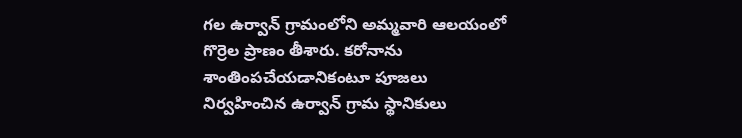గల ఉర్వాన్ గ్రామంలోని అమ్మవారి ఆలయంలో గొర్రెల ప్రాణం తీశారు. కరోనాను శాంతింపచేయడానికంటూ పూజలు నిర్వహించిన ఉర్వాన్ గ్రామ స్థానికులు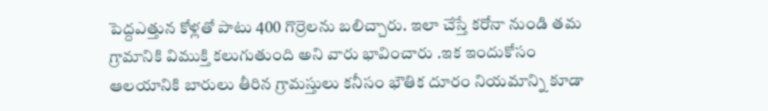పెద్దఎత్తున కోళ్లతో పాటు 400 గొర్రెలను బలిచ్చారు. ఇలా చేస్తే కరోనా నుండి తమ గ్రామానికి విముక్తి కలుగుతుంది అని వారు భావించారు .ఇక ఇందుకోసం ఆలయానికి బారులు తీరిన గ్రామస్తులు కనీసం భౌతిక దూరం నియమాన్ని కూడా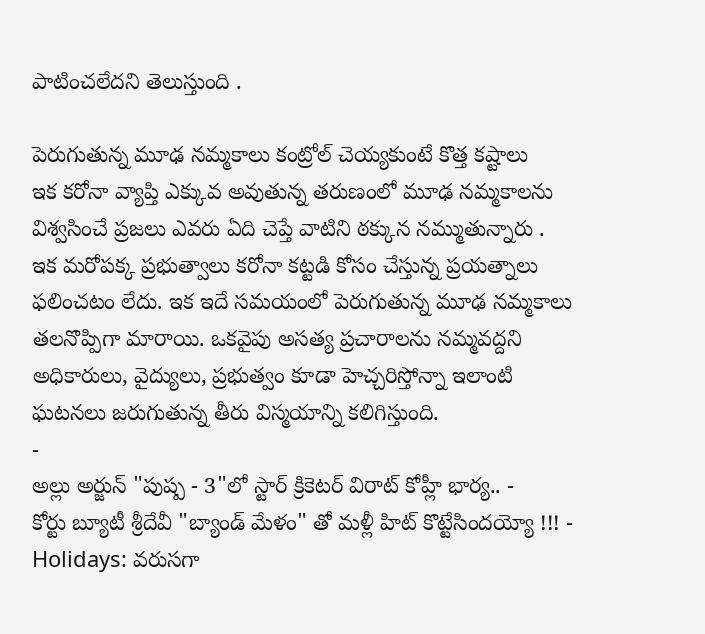పాటించలేదని తెలుస్తుంది .

పెరుగుతున్న మూఢ నమ్మకాలు కంట్రోల్ చెయ్యకుంటే కొత్త కష్టాలు
ఇక కరోనా వ్యాప్తి ఎక్కువ అవుతున్న తరుణంలో మూఢ నమ్మకాలను విశ్వసించే ప్రజలు ఎవరు ఏది చెప్తే వాటిని ఠక్కున నమ్ముతున్నారు . ఇక మరోపక్క ప్రభుత్వాలు కరోనా కట్టడి కోసం చేస్తున్న ప్రయత్నాలు ఫలించటం లేదు. ఇక ఇదే సమయంలో పెరుగుతున్న మూఢ నమ్మకాలు తలనొప్పిగా మారాయి. ఒకవైపు అసత్య ప్రచారాలను నమ్మవద్దని అధికారులు, వైద్యులు, ప్రభుత్వం కూడా హెచ్చరిస్తోన్నా ఇలాంటి ఘటనలు జరుగుతున్న తీరు విస్మయాన్ని కలిగిస్తుంది.
-
అల్లు అర్జున్ "పుష్ప - 3"లో స్టార్ క్రికెటర్ విరాట్ కోహ్లీ భార్య.. -
కోర్టు బ్యూటీ శ్రీదేవీ "బ్యాండ్ మేళం" తో మళ్లీ హిట్ కొట్టేసిందయ్యో !!! -
Holidays: వరుసగా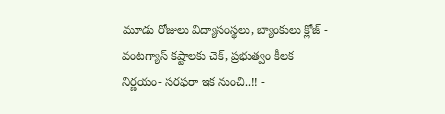మూడు రోజులు విద్యాసంస్థలు, బ్యాంకులు క్లోజ్ -
వంటగ్యాస్ కష్టాలకు చెక్, ప్రభుత్వం కీలక నిర్ణయం- సరఫరా ఇక నుంచి..!! -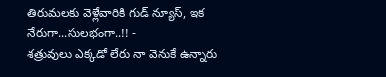తిరుమలకు వెళ్లేవారికి గుడ్ న్యూస్, ఇక నేరుగా...సులభంగా..!! -
శత్రువులు ఎక్కడో లేరు నా వెనుకే ఉన్నారు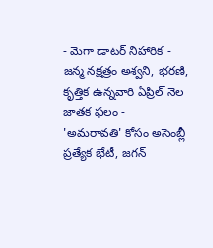- మెగా డాటర్ నిహారిక -
జన్మ నక్షత్రం అశ్వని, భరణి, కృత్తిక ఉన్నవారి ఏప్రిల్ నెల జాతక ఫలం -
'అమరావతి' కోసం అసెంబ్లీ ప్రత్యేక భేటీ, జగన్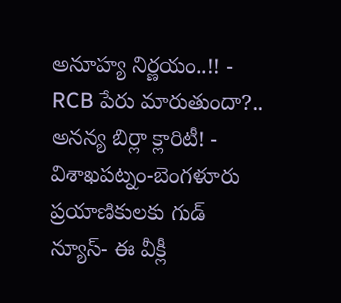అనూహ్య నిర్ణయం..!! -
RCB పేరు మారుతుందా?.. అనన్య బిర్లా క్లారిటీ! -
విశాఖపట్నం-బెంగళూరు ప్రయాణికులకు గుడ్ న్యూస్- ఈ వీక్లీ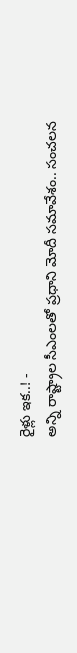రైళ్లు ఇక..! -
అన్ని రాష్ట్రాల సీఎంలతో ప్రధాని మోదీ సమావేశం.. సంచలన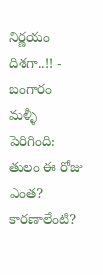నిర్ణయం దిశగా..!! -
బంగారం మళ్ళీ పెరిగింది: తులం ఈ రోజు ఎంత? కారణాలేంటి?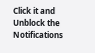Click it and Unblock the Notifications